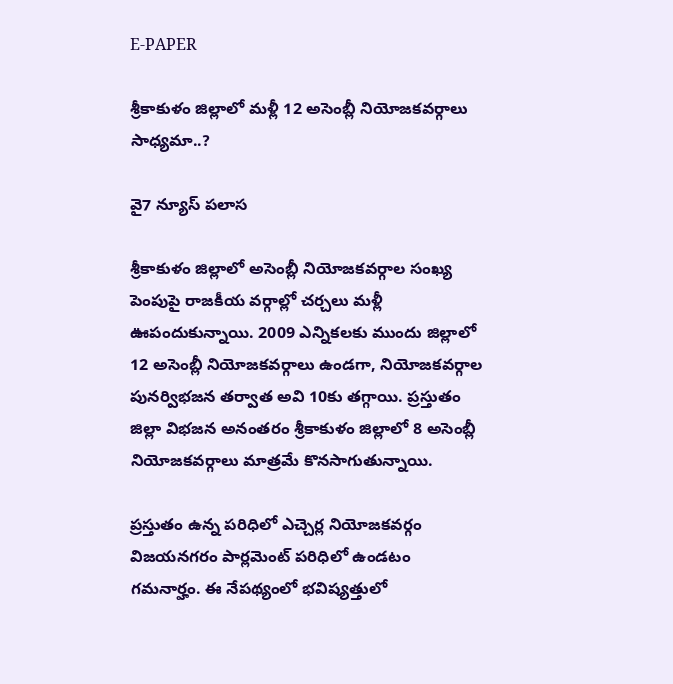E-PAPER

శ్రీకాకుళం జిల్లాలో మళ్లీ 12 అసెంబ్లీ నియోజకవర్గాలు సాధ్యమా..?

వై7 న్యూస్ పలాస

శ్రీకాకుళం జిల్లాలో అసెంబ్లీ నియోజకవర్గాల సంఖ్య పెంపుపై రాజకీయ వర్గాల్లో చర్చలు మళ్లీ ఊపందుకున్నాయి. 2009 ఎన్నికలకు ముందు జిల్లాలో 12 అసెంబ్లీ నియోజకవర్గాలు ఉండగా, నియోజకవర్గాల పునర్విభజన తర్వాత అవి 10కు తగ్గాయి. ప్రస్తుతం జిల్లా విభజన అనంతరం శ్రీకాకుళం జిల్లాలో 8 అసెంబ్లీ నియోజకవర్గాలు మాత్రమే కొనసాగుతున్నాయి.

ప్రస్తుతం ఉన్న పరిధిలో ఎచ్చెర్ల నియోజకవర్గం విజయనగరం పార్లమెంట్ పరిధిలో ఉండటం గమనార్హం. ఈ నేపథ్యంలో భవిష్యత్తులో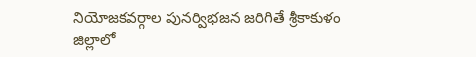నియోజకవర్గాల పునర్విభజన జరిగితే శ్రీకాకుళం జిల్లాలో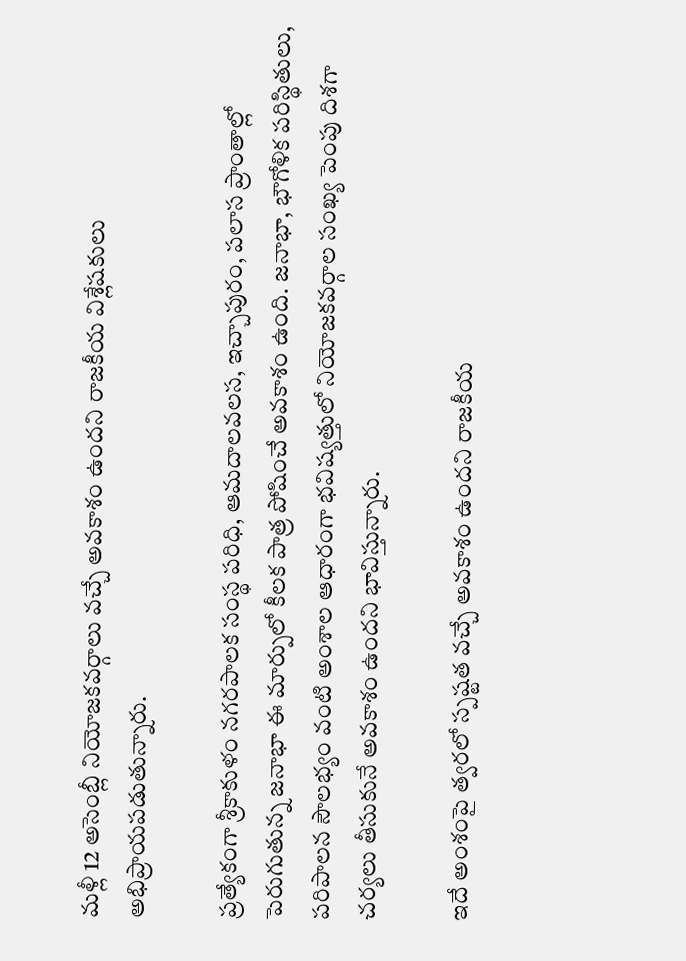మళ్లీ 12 అసెంబ్లీ నియోజకవర్గాలు వచ్చే అవకాశం ఉందని రాజకీయ విశ్లేషకులు అభిప్రాయపడుతున్నారు.

ప్రత్యేకంగా శ్రీకాకుళం నగరపాలక సంస్థ పరిధి, ఆమదాలవలస, ఇచ్చాపురం, పలాస ప్రాంతాల్లో పెరుగుతున్న జనాభా ఈ మార్పులో కీలక పాత్ర పోషించే అవకాశం ఉంది. జనాభా, భౌగోళిక పరిస్థితులు, పరిపాలన సౌలభ్యం వంటి అంశాల ఆధారంగా భవిష్యత్తులో నియోజకవర్గాల సంఖ్య పెంపు దిశగా చర్యలు తీసుకునే అవకాశం ఉందని భావిస్తున్నారు.

ఇదే అంశంపై త్వరలో స్పష్టత వచ్చే అవకాశం ఉందని రాజకీయ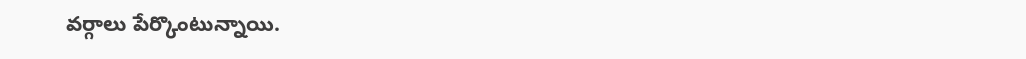వర్గాలు పేర్కొంటున్నాయి.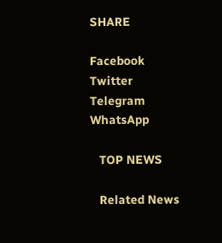SHARE

Facebook
Twitter
Telegram
WhatsApp

   TOP NEWS

   Related News